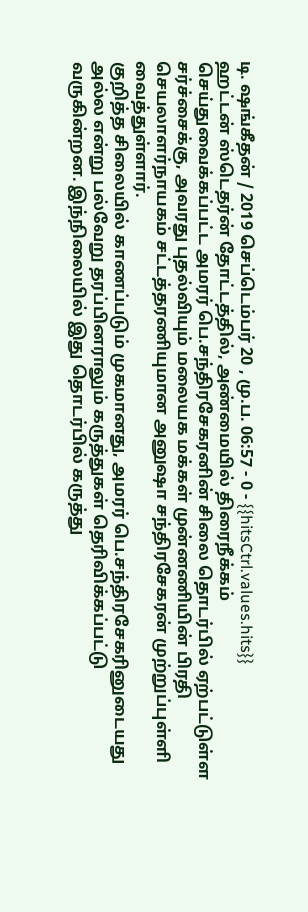டி. ஷங்கீதன் / 2019 செப்டெம்பர் 20 , மு.ப. 06:57 - 0 - {{hitsCtrl.values.hits}}
ஹட்டன் ஸ்டெதர்ன் தோட்டத்தில், அண்மையில் திரைநீக்கம் செய்துவைக்கப்பட்ட அமரர் பெ.சந்திரசேகரனின் சிலை தொடர்பில் ஏற்பட்டுள்ள சர்ச்சைக்கு, அவரது புதல்வியும் மலையக மக்கள் முன்னணியின் பிரதி செயலாளர்நாயகம் சட்டத்தரணியுமான அனுஷா சந்திரசேகரன் முற்றுப்புள்ளி வைத்துள்ளார்.
குறித்த சிலையில் காணப்படும் முகமானது, அமரர் பெ.சந்திரசேகரினுடையது அல்ல என்று பல்வேறு தரப்பினராலும் கருத்துகள் தெரிவிக்கப்பட்டு வருகின்றன. இந்நிலையில் இது தொடர்பில் கருத்து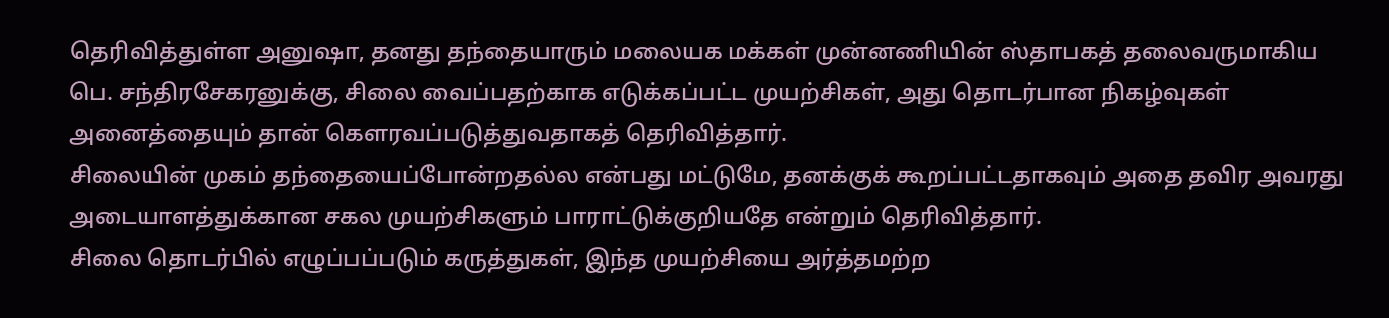தெரிவித்துள்ள அனுஷா, தனது தந்தையாரும் மலையக மக்கள் முன்னணியின் ஸ்தாபகத் தலைவருமாகிய பெ. சந்திரசேகரனுக்கு, சிலை வைப்பதற்காக எடுக்கப்பட்ட முயற்சிகள், அது தொடர்பான நிகழ்வுகள் அனைத்தையும் தான் கௌரவப்படுத்துவதாகத் தெரிவித்தார்.
சிலையின் முகம் தந்தையைப்போன்றதல்ல என்பது மட்டுமே, தனக்குக் கூறப்பட்டதாகவும் அதை தவிர அவரது அடையாளத்துக்கான சகல முயற்சிகளும் பாராட்டுக்குறியதே என்றும் தெரிவித்தார்.
சிலை தொடர்பில் எழுப்பப்படும் கருத்துகள், இந்த முயற்சியை அர்த்தமற்ற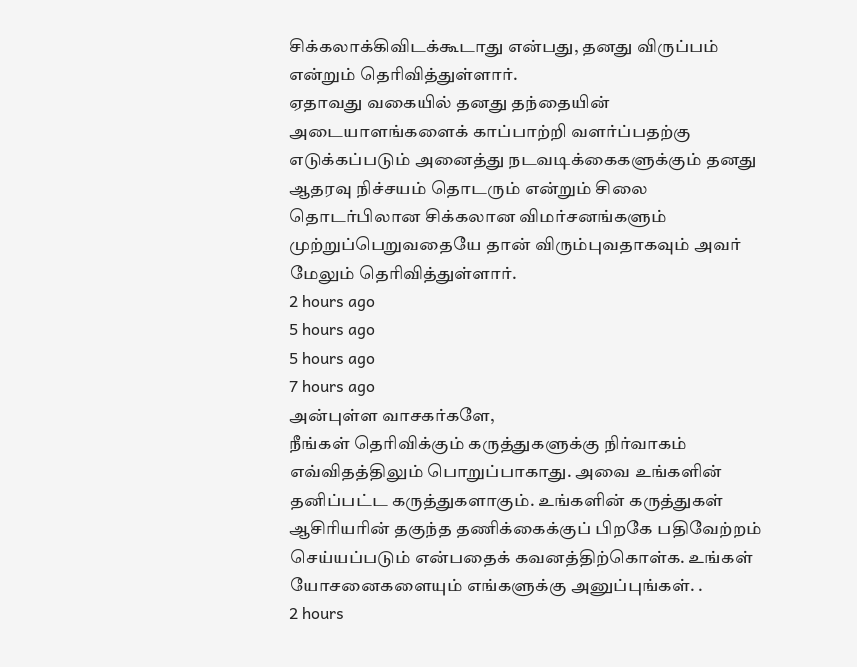சிக்கலாக்கிவிடக்கூடாது என்பது, தனது விருப்பம் என்றும் தெரிவித்துள்ளார்.
ஏதாவது வகையில் தனது தந்தையின் அடையாளங்களைக் காப்பாற்றி வளர்ப்பதற்கு எடுக்கப்படும் அனைத்து நடவடிக்கைகளுக்கும் தனது ஆதரவு நிச்சயம் தொடரும் என்றும் சிலை தொடர்பிலான சிக்கலான விமர்சனங்களும் முற்றுப்பெறுவதையே தான் விரும்புவதாகவும் அவர் மேலும் தெரிவித்துள்ளார்.
2 hours ago
5 hours ago
5 hours ago
7 hours ago
அன்புள்ள வாசகர்களே,
நீங்கள் தெரிவிக்கும் கருத்துகளுக்கு நிர்வாகம் எவ்விதத்திலும் பொறுப்பாகாது. அவை உங்களின் தனிப்பட்ட கருத்துகளாகும். உங்களின் கருத்துகள் ஆசிரியரின் தகுந்த தணிக்கைக்குப் பிறகே பதிவேற்றம் செய்யப்படும் என்பதைக் கவனத்திற்கொள்க. உங்கள் யோசனைகளையும் எங்களுக்கு அனுப்புங்கள். .
2 hours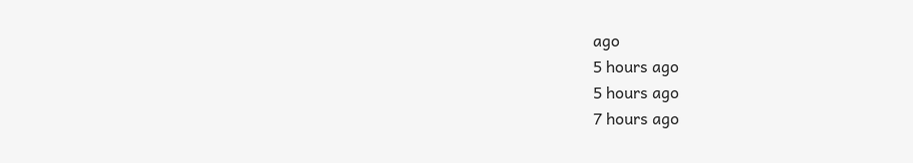ago
5 hours ago
5 hours ago
7 hours ago